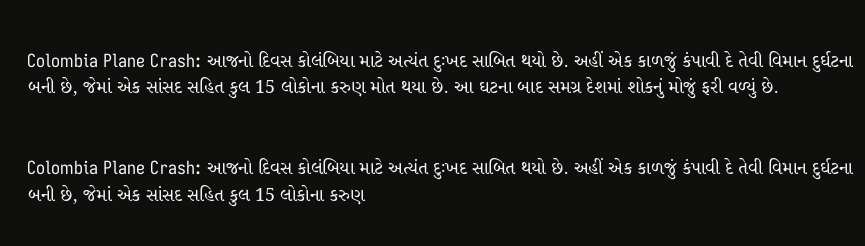Colombia Plane Crash: આજનો દિવસ કોલંબિયા માટે અત્યંત દુઃખદ સાબિત થયો છે. અહીં એક કાળજું કંપાવી દે તેવી વિમાન દુર્ઘટના બની છે, જેમાં એક સાંસદ સહિત કુલ 15 લોકોના કરુણ મોત થયા છે. આ ઘટના બાદ સમગ્ર દેશમાં શોકનું મોજું ફરી વળ્યું છે.


Colombia Plane Crash: આજનો દિવસ કોલંબિયા માટે અત્યંત દુઃખદ સાબિત થયો છે. અહીં એક કાળજું કંપાવી દે તેવી વિમાન દુર્ઘટના બની છે, જેમાં એક સાંસદ સહિત કુલ 15 લોકોના કરુણ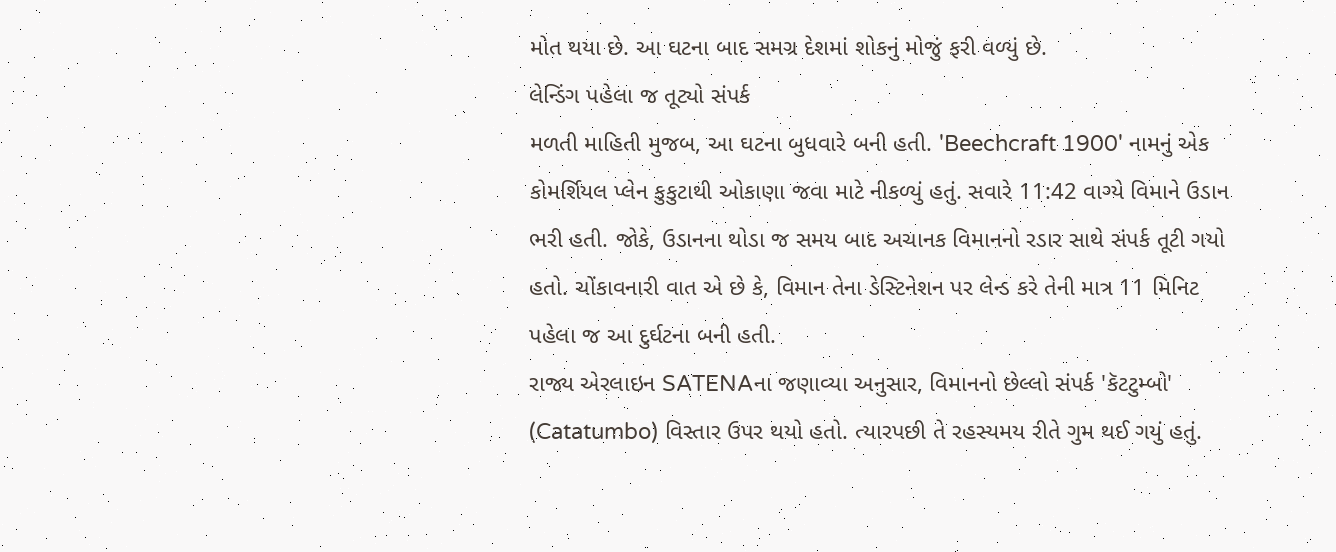મોત થયા છે. આ ઘટના બાદ સમગ્ર દેશમાં શોકનું મોજું ફરી વળ્યું છે.
લેન્ડિંગ પહેલા જ તૂટ્યો સંપર્ક
મળતી માહિતી મુજબ, આ ઘટના બુધવારે બની હતી. 'Beechcraft 1900' નામનું એક કોમર્શિયલ પ્લેન કુકુટાથી ઓકાણા જવા માટે નીકળ્યું હતું. સવારે 11:42 વાગ્યે વિમાને ઉડાન ભરી હતી. જોકે, ઉડાનના થોડા જ સમય બાદ અચાનક વિમાનનો રડાર સાથે સંપર્ક તૂટી ગયો હતો. ચોંકાવનારી વાત એ છે કે, વિમાન તેના ડેસ્ટિનેશન પર લેન્ડ કરે તેની માત્ર 11 મિનિટ પહેલા જ આ દુર્ઘટના બની હતી.
રાજ્ય એરલાઇન SATENAના જણાવ્યા અનુસાર, વિમાનનો છેલ્લો સંપર્ક 'કૅટટુમ્બો' (Catatumbo) વિસ્તાર ઉપર થયો હતો. ત્યારપછી તે રહસ્યમય રીતે ગુમ થઈ ગયું હતું.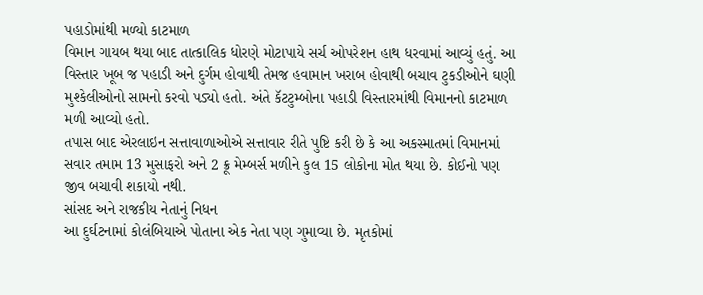પહાડોમાંથી મળ્યો કાટમાળ
વિમાન ગાયબ થયા બાદ તાત્કાલિક ધોરણે મોટાપાયે સર્ચ ઓપરેશન હાથ ધરવામાં આવ્યું હતું. આ વિસ્તાર ખૂબ જ પહાડી અને દુર્ગમ હોવાથી તેમજ હવામાન ખરાબ હોવાથી બચાવ ટુકડીઓને ઘણી મુશ્કેલીઓનો સામનો કરવો પડ્યો હતો. અંતે કૅટટુમ્બોના પહાડી વિસ્તારમાંથી વિમાનનો કાટમાળ મળી આવ્યો હતો.
તપાસ બાદ એરલાઇન સત્તાવાળાઓએ સત્તાવાર રીતે પુષ્ટિ કરી છે કે આ અકસ્માતમાં વિમાનમાં સવાર તમામ 13 મુસાફરો અને 2 ક્રૂ મેમ્બર્સ મળીને કુલ 15 લોકોના મોત થયા છે. કોઈનો પણ જીવ બચાવી શકાયો નથી.
સાંસદ અને રાજકીય નેતાનું નિધન
આ દુર્ઘટનામાં કોલંબિયાએ પોતાના એક નેતા પણ ગુમાવ્યા છે. મૃતકોમાં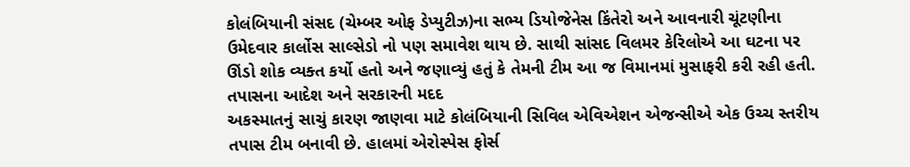કોલંબિયાની સંસદ (ચેમ્બર ઓફ ડેપ્યુટીઝ)ના સભ્ય ડિયોજેનેસ કિંતેરો અને આવનારી ચૂંટણીના ઉમેદવાર કાર્લોસ સાલ્સેડો નો પણ સમાવેશ થાય છે. સાથી સાંસદ વિલમર કેરિલોએ આ ઘટના પર ઊંડો શોક વ્યક્ત કર્યો હતો અને જણાવ્યું હતું કે તેમની ટીમ આ જ વિમાનમાં મુસાફરી કરી રહી હતી.
તપાસના આદેશ અને સરકારની મદદ
અકસ્માતનું સાચું કારણ જાણવા માટે કોલંબિયાની સિવિલ એવિએશન એજન્સીએ એક ઉચ્ચ સ્તરીય તપાસ ટીમ બનાવી છે. હાલમાં એરોસ્પેસ ફોર્સ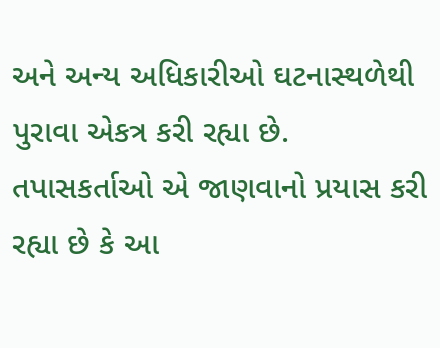અને અન્ય અધિકારીઓ ઘટનાસ્થળેથી પુરાવા એકત્ર કરી રહ્યા છે. તપાસકર્તાઓ એ જાણવાનો પ્રયાસ કરી રહ્યા છે કે આ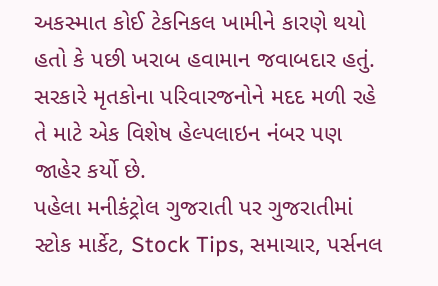અકસ્માત કોઈ ટેકનિકલ ખામીને કારણે થયો હતો કે પછી ખરાબ હવામાન જવાબદાર હતું.
સરકારે મૃતકોના પરિવારજનોને મદદ મળી રહે તે માટે એક વિશેષ હેલ્પલાઇન નંબર પણ જાહેર કર્યો છે.
પહેલા મનીકંટ્રોલ ગુજરાતી પર ગુજરાતીમાં સ્ટોક માર્કેટ, Stock Tips, સમાચાર, પર્સનલ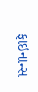ફાઇનાન્સ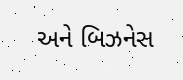અને બિઝનેસ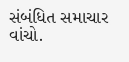સંબંધિત સમાચાર વાંચો.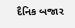દૈનિક બજાર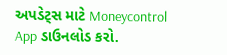અપડેટ્સ માટે Moneycontrol App ડાઉનલોડ કરો.